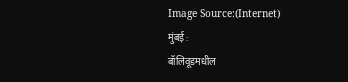Image Source:(Internet)
मुंबई :
बॉलिवूडमधील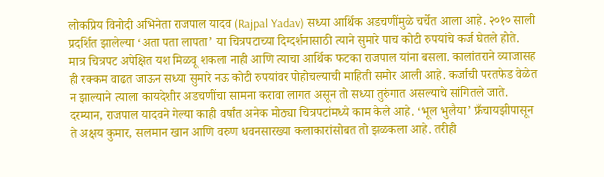लोकप्रिय विनोदी अभिनेता राजपाल यादव (Rajpal Yadav) सध्या आर्थिक अडचणींमुळे चर्चेत आला आहे. २०१० साली प्रदर्शित झालेल्या ‘अता पता लापता’ या चित्रपटाच्या दिग्दर्शनासाठी त्याने सुमारे पाच कोटी रुपयांचे कर्ज घेतले होते. मात्र चित्रपट अपेक्षित यश मिळवू शकला नाही आणि त्याचा आर्थिक फटका राजपाल यांना बसला. कालांतराने व्याजासह ही रक्कम वाढत जाऊन सध्या सुमारे नऊ कोटी रुपयांवर पोहोचल्याची माहिती समोर आली आहे. कर्जाची परतफेड वेळेत न झाल्याने त्याला कायदेशीर अडचणींचा सामना करावा लागत असून तो सध्या तुरुंगात असल्याचे सांगितले जाते.
दरम्यान, राजपाल यादवने गेल्या काही वर्षांत अनेक मोठ्या चित्रपटांमध्ये काम केले आहे. ‘भूल भुलैया’ फ्रँचायझीपासून ते अक्षय कुमार, सलमान खान आणि वरुण धवनसारख्या कलाकारांसोबत तो झळकला आहे. तरीही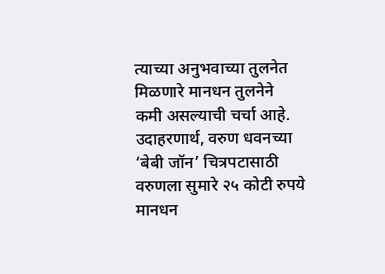त्याच्या अनुभवाच्या तुलनेत मिळणारे मानधन तुलनेने कमी असल्याची चर्चा आहे.
उदाहरणार्थ, वरुण धवनच्या ‘बेबी जॉन’ चित्रपटासाठी वरुणला सुमारे २५ कोटी रुपये मानधन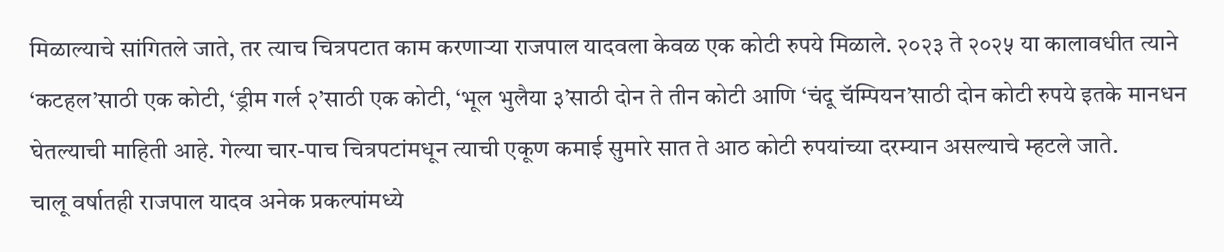मिळाल्याचे सांगितले जाते, तर त्याच चित्रपटात काम करणाऱ्या राजपाल यादवला केवळ एक कोटी रुपये मिळाले. २०२३ ते २०२५ या कालावधीत त्याने ‘कटहल’साठी एक कोटी, ‘ड्रीम गर्ल २’साठी एक कोटी, ‘भूल भुलैया ३’साठी दोन ते तीन कोटी आणि ‘चंदू चॅम्पियन’साठी दोन कोटी रुपये इतके मानधन घेतल्याची माहिती आहे. गेल्या चार-पाच चित्रपटांमधून त्याची एकूण कमाई सुमारे सात ते आठ कोटी रुपयांच्या दरम्यान असल्याचे म्हटले जाते.
चालू वर्षातही राजपाल यादव अनेक प्रकल्पांमध्ये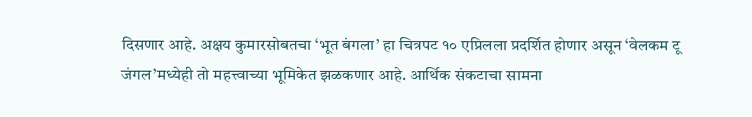दिसणार आहे. अक्षय कुमारसोबतचा ‘भूत बंगला’ हा चित्रपट १० एप्रिलला प्रदर्शित होणार असून ‘वेलकम टू जंगल’मध्येही तो महत्त्वाच्या भूमिकेत झळकणार आहे. आर्थिक संकटाचा सामना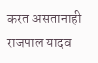करत असतानाही राजपाल यादव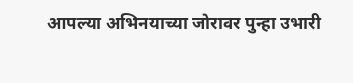आपल्या अभिनयाच्या जोरावर पुन्हा उभारी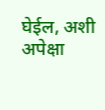घेईल, अशी अपेक्षा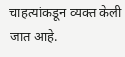चाहत्यांकडून व्यक्त केली जात आहे.